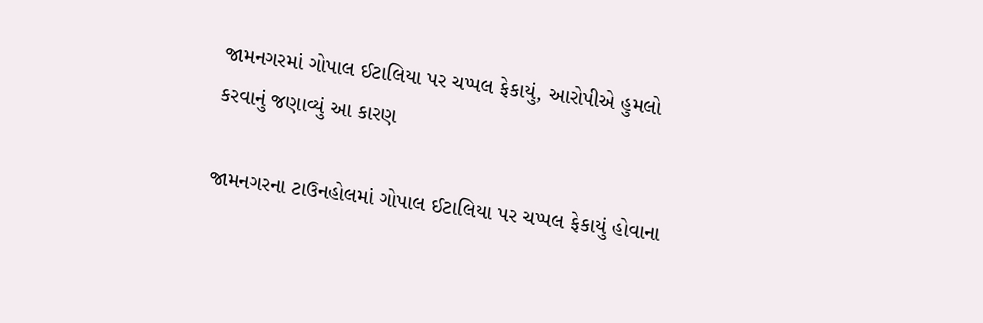જામનગરમાં ગોપાલ ઈટાલિયા પર ચપ્પલ ફેકાયું, આરોપીએ હુમલો કરવાનું જણાવ્યું આ કારણ

જામનગરના ટાઉનહોલમાં ગોપાલ ઈટાલિયા પર ચપ્પલ ફેકાયું હોવાના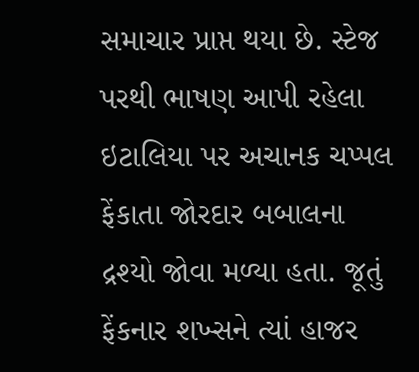સમાચાર પ્રાપ્ત થયા છે. સ્ટેજ પરથી ભાષણ આપી રહેલા ઇટાલિયા પર અચાનક ચપ્પલ ફેંકાતા જોરદાર બબાલના દ્રશ્યો જોવા મળ્યા હતા. જૂતું ફેંકનાર શખ્સને ત્યાં હાજર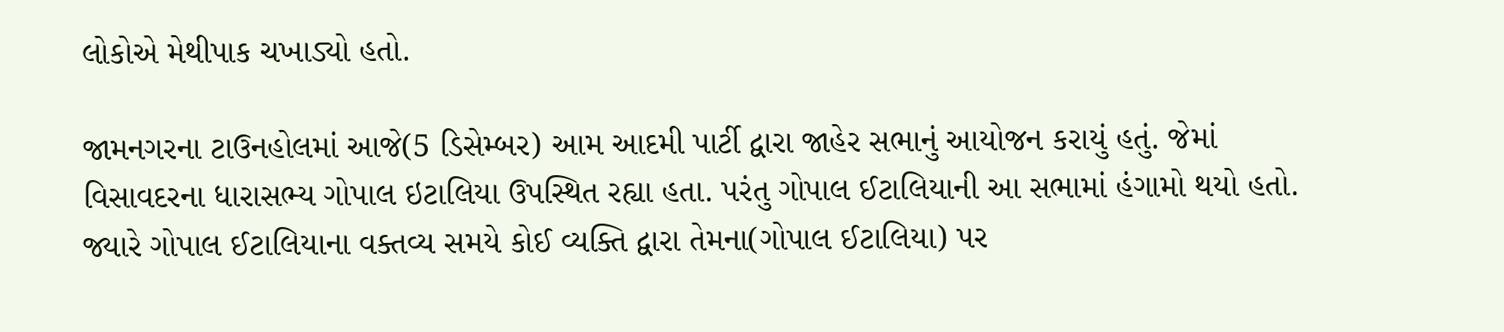લોકોએ મેથીપાક ચખાડ્યો હતો.

જામનગરના ટાઉનહોલમાં આજે(5 ડિસેમ્બર) આમ આદમી પાર્ટી દ્વારા જાહેર સભાનું આયોજન કરાયું હતું. જેમાં વિસાવદરના ધારાસભ્ય ગોપાલ ઇટાલિયા ઉપસ્થિત રહ્યા હતા. પરંતુ ગોપાલ ઈટાલિયાની આ સભામાં હંગામો થયો હતો. જ્યારે ગોપાલ ઈટાલિયાના વક્તવ્ય સમયે કોઈ વ્યક્તિ દ્વારા તેમના(ગોપાલ ઈટાલિયા) પર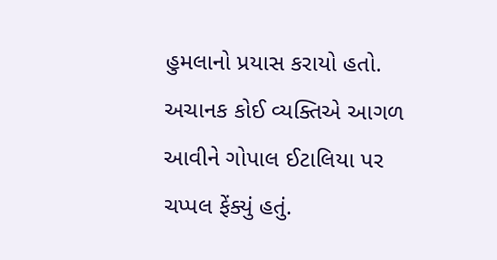હુમલાનો પ્રયાસ કરાયો હતો. અચાનક કોઈ વ્યક્તિએ આગળ આવીને ગોપાલ ઈટાલિયા પર ચપ્પલ ફેંક્યું હતું.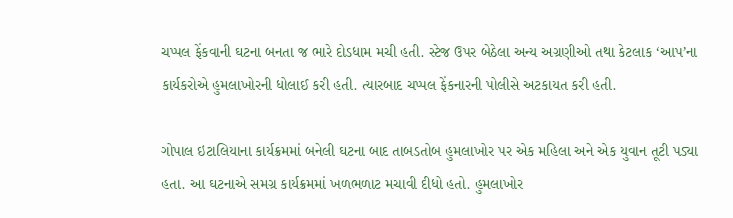ચપ્પલ ફેંકવાની ઘટના બનતા જ ભારે દોડધામ મચી હતી. સ્ટેજ ઉપર બેઠેલા અન્ય અગ્રણીઓ તથા કેટલાક ‘આપ’ના કાર્યકરોએ હુમલાખોરની ધોલાઈ કરી હતી. ત્યારબાદ ચપ્પલ ફેંકનારની પોલીસે અટકાયત કરી હતી.

ગોપાલ ઇટાલિયાના કાર્યક્રમમાં બનેલી ઘટના બાદ તાબડતોબ હુમલાખોર પર એક મહિલા અને એક યુવાન તૂટી પડ્યા હતા. આ ઘટનાએ સમગ્ર કાર્યક્રમમાં ખળભળાટ મચાવી દીધો હતો. હુમલાખોર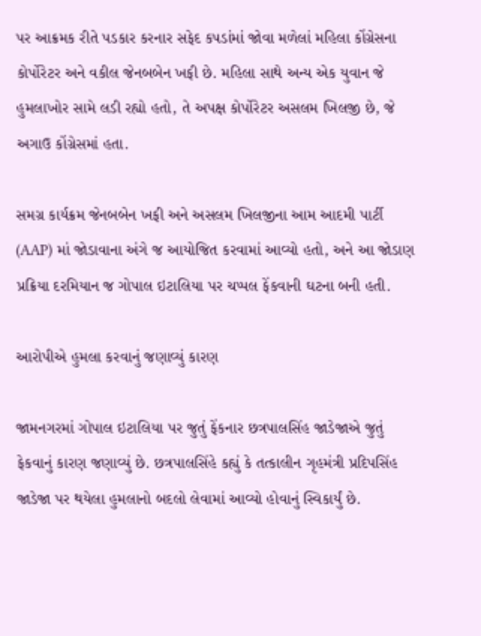પર આક્રમક રીતે પડકાર કરનાર સફેદ કપડાંમાં જોવા મળેલાં મહિલા કોંગ્રેસના કોર્પોરેટર અને વકીલ જેનબબેન ખફી છે. મહિલા સાથે અન્ય એક યુવાન જે હુમલાખોર સામે લડી રહ્યો હતો, તે અપક્ષ કોર્પોરેટર અસલમ ખિલજી છે, જે અગાઉ કોંગ્રેસમાં હતા.

સમગ્ર કાર્યક્રમ જેનબબેન ખફી અને અસલમ ખિલજીના આમ આદમી પાર્ટી (AAP) માં જોડાવાના અંગે જ આયોજિત કરવામાં આવ્યો હતો, અને આ જોડાણ પ્રક્રિયા દરમિયાન જ ગોપાલ ઇટાલિયા પર ચપ્પલ ફેંકવાની ઘટના બની હતી.

આરોપીએ હુમલા કરવાનું જણાવ્યું કારણ

જામનગરમાં ગોપાલ ઇટાલિયા પર જુતું ફેંકનાર છત્રપાલસિંહ જાડેજાએ જુતું ફેકવાનું કારણ જણાવ્યું છે. છત્રપાલસિંહે કહ્યું કે તત્કાલીન ગૃહમંત્રી પ્રદિપસિંહ જાડેજા પર થયેલા હુમલાનો બદલો લેવામાં આવ્યો હોવાનું સ્વિકાર્યું છે.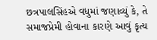છત્રપાલસિંહએ વધુમાં જણાવ્યું કે, તે સમાજપ્રેમી હોવાના કારણે આવું કૃત્ય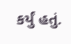કર્યું હતું.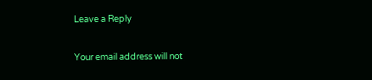Leave a Reply

Your email address will not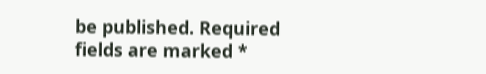be published. Required fields are marked *